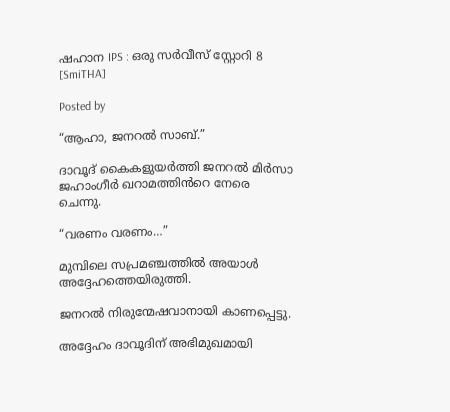ഷഹാന IPS : ഒരു സര്‍വീസ് സ്റ്റോറി 8 [SmiTHA]

Posted by

“ആഹാ, ജനറൽ സാബ്.”

ദാവൂദ് കൈകളുയർത്തി ജനറൽ മിർസാ ജഹാംഗീർ ഖറാമത്തിൻറെ നേരെ ചെന്നു.

“വരണം വരണം…”

മുമ്പിലെ സപ്രമഞ്ചത്തിൽ അയാൾ അദ്ദേഹത്തെയിരുത്തി.

ജനറൽ നിരുന്മേഷവാനായി കാണപ്പെട്ടു.

അദ്ദേഹം ദാവൂദിന് അഭിമുഖമായി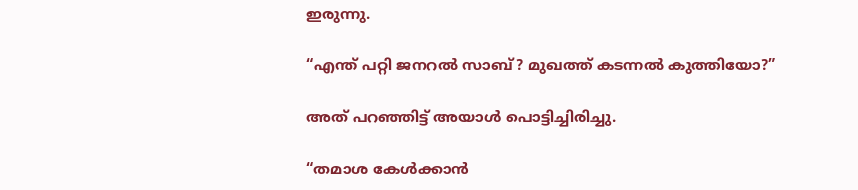ഇരുന്നു.

“എന്ത് പറ്റി ജനറൽ സാബ്? മുഖത്ത് കടന്നൽ കുത്തിയോ?”

അത് പറഞ്ഞിട്ട് അയാൾ പൊട്ടിച്ചിരിച്ചു.

“തമാശ കേൾക്കാൻ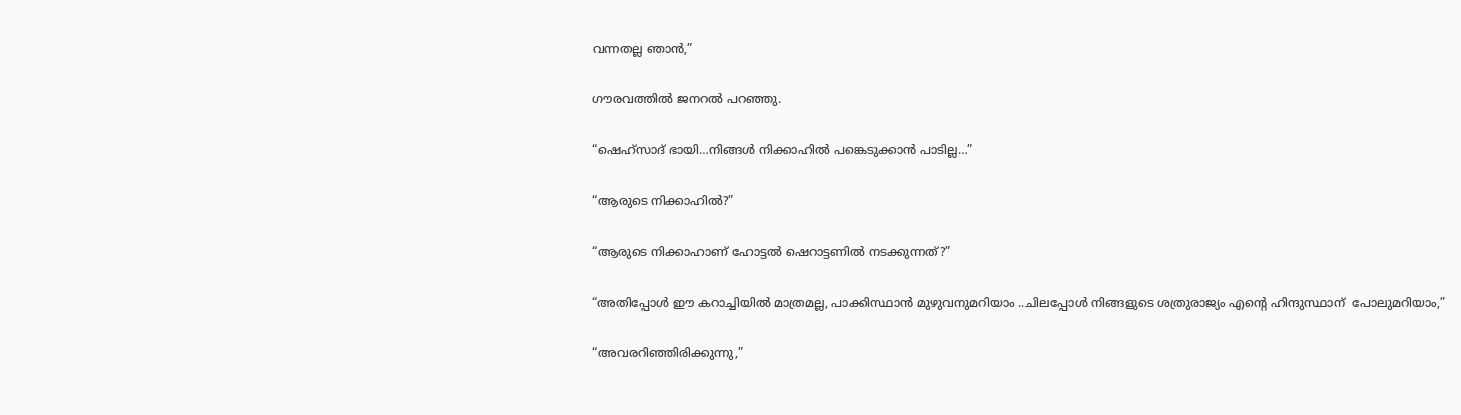വന്നതല്ല ഞാൻ,”

ഗൗരവത്തിൽ ജനറൽ പറഞ്ഞു.

“ഷെഹ്‌സാദ് ഭായി…നിങ്ങൾ നിക്കാഹിൽ പങ്കെടുക്കാൻ പാടില്ല…”

“ആരുടെ നിക്കാഹിൽ?”

“ആരുടെ നിക്കാഹാണ് ഹോട്ടൽ ഷെറാട്ടണിൽ നടക്കുന്നത്?”

“അതിപ്പോൾ ഈ കറാച്ചിയിൽ മാത്രമല്ല, പാക്കിസ്ഥാൻ മുഴുവനുമറിയാം ..ചിലപ്പോൾ നിങ്ങളുടെ ശത്രുരാജ്യം എന്റെ ഹിന്ദുസ്ഥാന്  പോലുമറിയാം,”

“അവരറിഞ്ഞിരിക്കുന്നു,”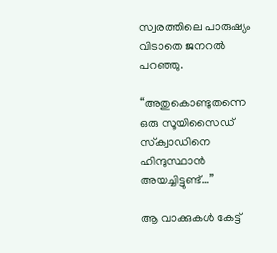സ്വരത്തിലെ പാരുഷ്യം വിടാതെ ജനറൽ പറഞ്ഞു.

“അതുകൊണ്ടുതന്നെ ഒരു സൂയിസൈഡ് സ്‌ക്വാഡിനെ   ഹിന്ദുസ്ഥാൻ അയച്ചിട്ടുണ്ട്…”

ആ വാക്കുകൾ കേട്ട്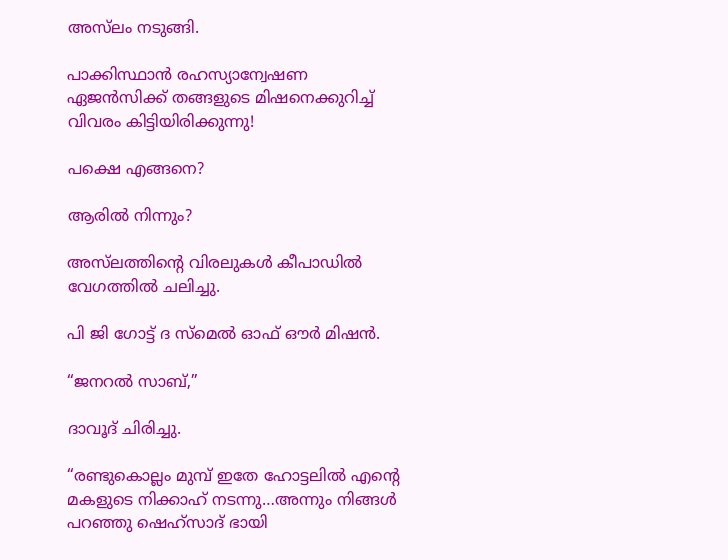അസ്‌ലം നടുങ്ങി.

പാക്കിസ്ഥാൻ രഹസ്യാന്വേഷണ ഏജൻസിക്ക് തങ്ങളുടെ മിഷനെക്കുറിച്ച് വിവരം കിട്ടിയിരിക്കുന്നു!

പക്ഷെ എങ്ങനെ?

ആരിൽ നിന്നും?

അസ്‌ലത്തിന്റെ വിരലുകൾ കീപാഡിൽ വേഗത്തിൽ ചലിച്ചു.

പി ജി ഗോട്ട് ദ സ്മെൽ ഓഫ് ഔർ മിഷൻ.

“ജനറൽ സാബ്,”

ദാവൂദ് ചിരിച്ചു.

“രണ്ടുകൊല്ലം മുമ്പ് ഇതേ ഹോട്ടലിൽ എന്റെ മകളുടെ നിക്കാഹ് നടന്നു…അന്നും നിങ്ങൾ പറഞ്ഞു ഷെഹ്‌സാദ് ഭായി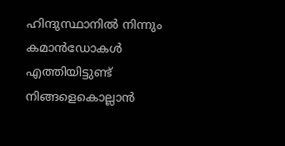ഹിന്ദുസ്ഥാനിൽ നിന്നും കമാൻഡോകൾ എത്തിയിട്ടുണ്ട് നിങ്ങളെകൊല്ലാൻ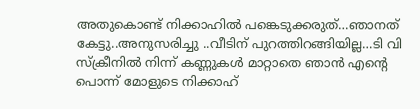അതുകൊണ്ട് നിക്കാഹിൽ പങ്കെടുക്കരുത്…ഞാനത് കേട്ടു..അനുസരിച്ചു ..വീടിന് പുറത്തിറങ്ങിയില്ല…ടി വി സ്‌ക്രീനിൽ നിന്ന് കണ്ണുകൾ മാറ്റാതെ ഞാൻ എന്റെ പൊന്ന് മോളുടെ നിക്കാഹ്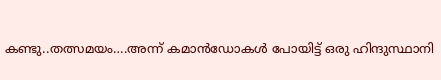കണ്ടു..തത്സമയം….അന്ന് കമാൻഡോകൾ പോയിട്ട് ഒരു ഹിന്ദുസ്ഥാനി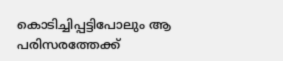കൊടിച്ചിപ്പട്ടിപോലും ആ പരിസരത്തേക്ക്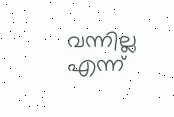വന്നില്ല എന്ന്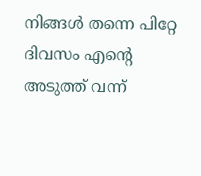നിങ്ങൾ തന്നെ പിറ്റേ ദിവസം എന്റെ അടുത്ത് വന്ന്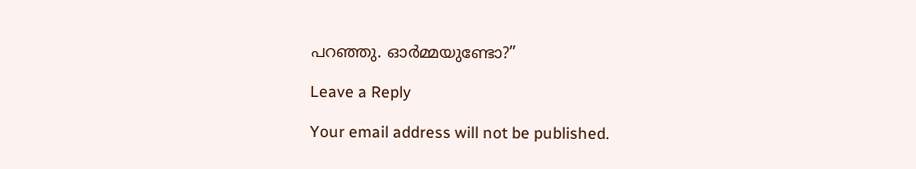പറഞ്ഞു. ഓർമ്മയുണ്ടോ?”

Leave a Reply

Your email address will not be published.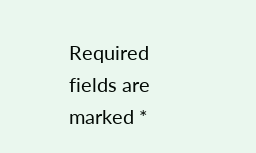Required fields are marked *